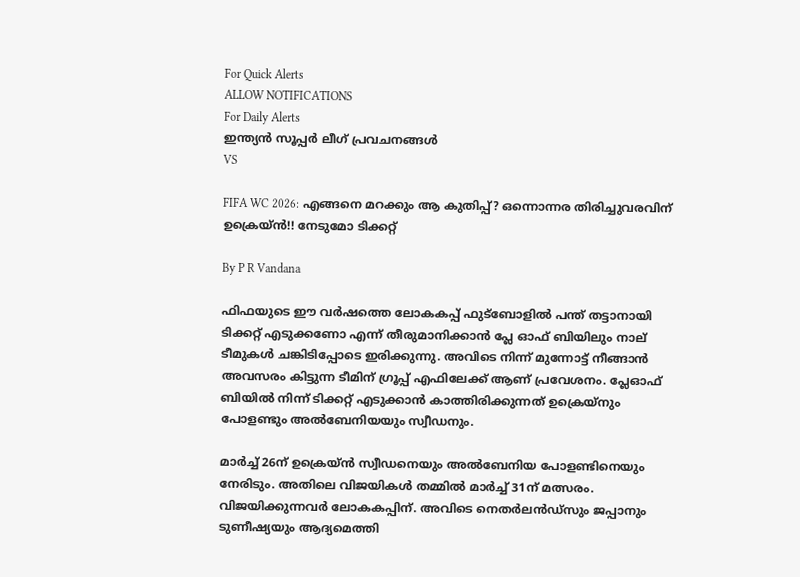For Quick Alerts
ALLOW NOTIFICATIONS
For Daily Alerts
ഇന്ത്യന്‍ സൂപ്പര്‍ ലീഗ്‌ പ്രവചനങ്ങൾ
VS

FIFA WC 2026: എങ്ങനെ മറക്കും ആ കുതിപ്പ്? ഒന്നൊന്നര തിരിച്ചുവരവിന് ഉക്രെയ്ന്‍!! നേടുമോ ടിക്കറ്റ്

By P R Vandana

ഫിഫയുടെ ഈ വര്‍ഷത്തെ ലോകകപ്പ് ഫുട്‌ബോളില്‍ പന്ത് തട്ടാനായി ടിക്കറ്റ് എടുക്കണോ എന്ന് തീരുമാനിക്കാന്‍ പ്ലേ ഓഫ് ബിയിലും നാല് ടീമുകള്‍ ചങ്കിടിപ്പോടെ ഇരിക്കുന്നു. അവിടെ നിന്ന് മുന്നോട്ട് നീങ്ങാന്‍ അവസരം കിട്ടുന്ന ടീമിന് ഗ്രൂപ്പ് എഫിലേക്ക് ആണ് പ്രവേശനം. പ്ലേഓഫ് ബിയില്‍ നിന്ന് ടിക്കറ്റ് എടുക്കാന്‍ കാത്തിരിക്കുന്നത് ഉക്രെയ്‌നും പോളണ്ടും അല്‍ബേനിയയും സ്വീഡനും.

മാര്‍ച്ച് 26ന് ഉക്രെയ്ന്‍ സ്വീഡനെയും അല്‍ബേനിയ പോളണ്ടിനെയും നേരിടും. അതിലെ വിജയികള്‍ തമ്മില്‍ മാര്‍ച്ച് 31ന് മത്സരം. വിജയിക്കുന്നവര്‍ ലോകകപ്പിന്. അവിടെ നെതര്‍ലന്‍ഡ്‌സും ജപ്പാനും ടുണീഷ്യയും ആദ്യമെത്തി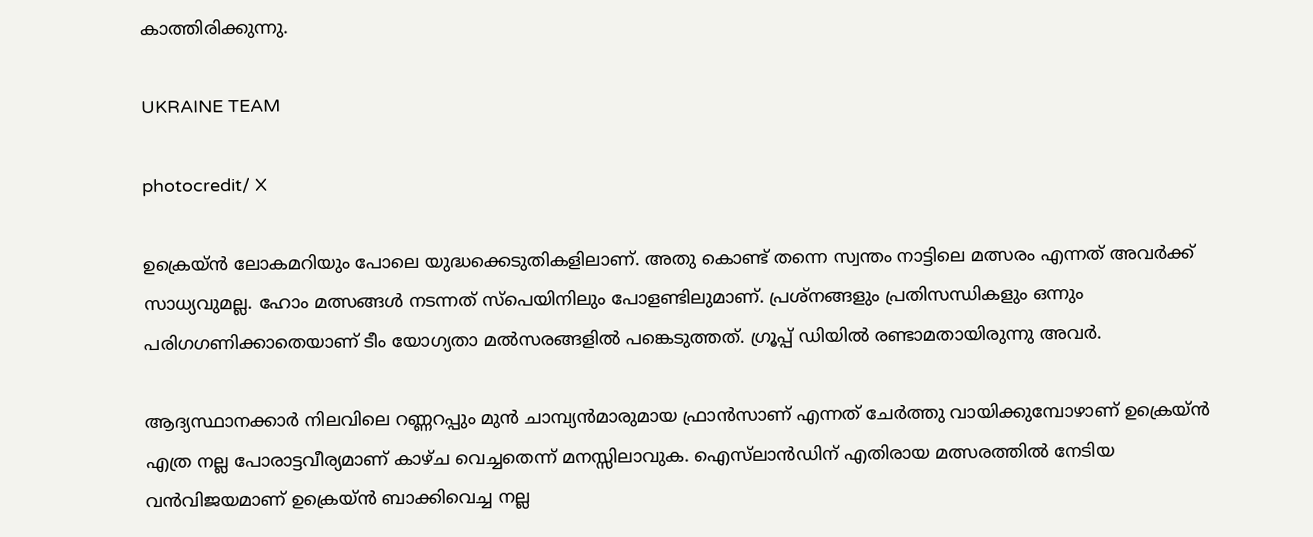കാത്തിരിക്കുന്നു.

UKRAINE TEAM

photocredit/ X

ഉക്രെയ്ന്‍ ലോകമറിയും പോലെ യുദ്ധക്കെടുതികളിലാണ്. അതു കൊണ്ട് തന്നെ സ്വന്തം നാട്ടിലെ മത്സരം എന്നത് അവര്‍ക്ക് സാധ്യവുമല്ല. ഹോം മത്സങ്ങള്‍ നടന്നത് സ്‌പെയിനിലും പോളണ്ടിലുമാണ്. പ്രശ്‌നങ്ങളും പ്രതിസന്ധികളും ഒന്നും പരിഗഗണിക്കാതെയാണ് ടീം യോഗ്യതാ മല്‍സരങ്ങളില്‍ പങ്കെടുത്തത്. ഗ്രൂപ്പ് ഡിയില്‍ രണ്ടാമതായിരുന്നു അവര്‍.

ആദ്യസ്ഥാനക്കാര്‍ നിലവിലെ റണ്ണറപ്പും മുന്‍ ചാമ്പ്യന്‍മാരുമായ ഫ്രാന്‍സാണ് എന്നത് ചേര്‍ത്തു വായിക്കുമ്പോഴാണ് ഉക്രെയ്ന്‍ എത്ര നല്ല പോരാട്ടവീര്യമാണ് കാഴ്ച വെച്ചതെന്ന് മനസ്സിലാവുക. ഐസ്‌ലാന്‍ഡിന് എതിരായ മത്സരത്തില്‍ നേടിയ വന്‍വിജയമാണ് ഉക്രെയ്ന്‍ ബാക്കിവെച്ച നല്ല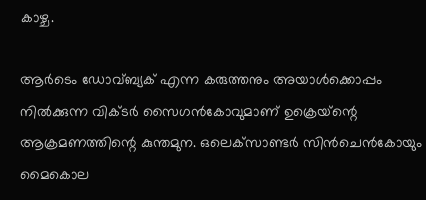കാഴ്ച.

ആര്‍ടെം ഡോവ്ബ്യക് എന്ന കരുത്തനും അയാള്‍ക്കൊപ്പം നില്‍ക്കുന്ന വിക്ടര്‍ സൈഗന്‍കോവുമാണ് ഉക്രെയ്‌ന്റെ ആക്രമണത്തിന്റെ കുന്തമുന. ഒലെക്‌സാണ്ടര്‍ സിന്‍ചെന്‍കോയും മൈകൊല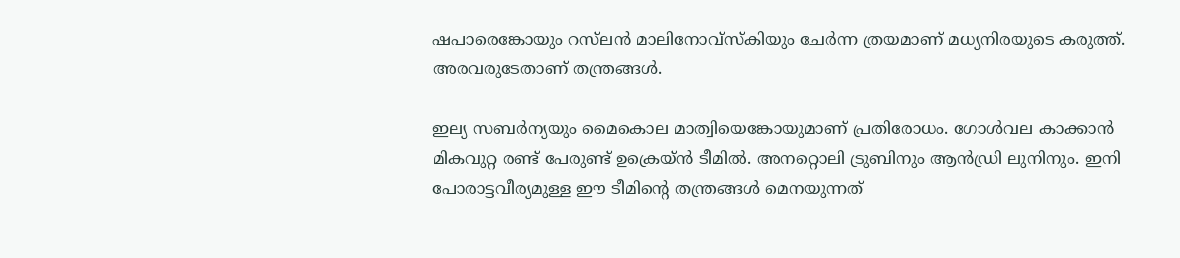ഷപാരെങ്കോയും റസ്‌ലന്‍ മാലിനോവ്‌സ്‌കിയും ചേര്‍ന്ന ത്രയമാണ് മധ്യനിരയുടെ കരുത്ത്. അരവരുടേതാണ് തന്ത്രങ്ങള്‍.

ഇല്യ സബര്‍ന്യയും മൈകൊല മാത്വിയെങ്കോയുമാണ് പ്രതിരോധം. ഗോള്‍വല കാക്കാന്‍ മികവുറ്റ രണ്ട് പേരുണ്ട് ഉക്രെയ്ന്‍ ടീമില്‍. അനറ്റൊലി ട്രുബിനും ആന്‍ഡ്രി ലുനിനും. ഇനി പോരാട്ടവീര്യമുള്ള ഈ ടീമിന്റെ തന്ത്രങ്ങള്‍ മെനയുന്നത്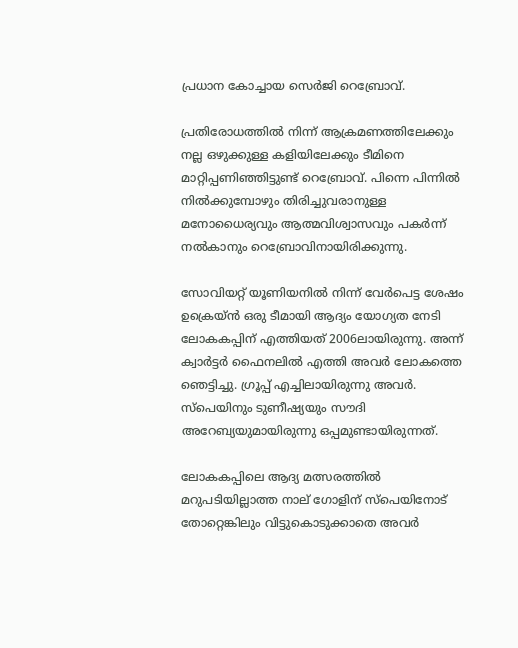പ്രധാന കോച്ചായ സെര്‍ജി റെബ്രോവ്.

പ്രതിരോധത്തില്‍ നിന്ന് ആക്രമണത്തിലേക്കും നല്ല ഒഴുക്കുള്ള കളിയിലേക്കും ടീമിനെ മാറ്റിപ്പണിഞ്ഞിട്ടുണ്ട് റെബ്രോവ്. പിന്നെ പിന്നില്‍ നില്‍ക്കുമ്പോഴും തിരിച്ചുവരാനുള്ള മനോധൈര്യവും ആത്മവിശ്വാസവും പകര്‍ന്ന് നല്‍കാനും റെബ്രോവിനായിരിക്കുന്നു.

സോവിയറ്റ് യൂണിയനില്‍ നിന്ന് വേര്‍പെട്ട ശേഷം ഉക്രെയ്ന്‍ ഒരു ടീമായി ആദ്യം യോഗ്യത നേടി ലോകകപ്പിന് എത്തിയത് 2006ലായിരുന്നു. അന്ന് ക്വാര്‍ട്ടര്‍ ഫൈനലില്‍ എത്തി അവര്‍ ലോകത്തെ ഞെട്ടിച്ചു. ഗ്രൂപ്പ് എച്ചിലായിരുന്നു അവര്‍. സ്‌പെയിനും ടുണീഷ്യയും സൗദി അറേബ്യയുമായിരുന്നു ഒപ്പമുണ്ടായിരുന്നത്.

ലോകകപ്പിലെ ആദ്യ മത്സരത്തില്‍ മറുപടിയില്ലാത്ത നാല് ഗോളിന് സ്‌പെയിനോട് തോറ്റെങ്കിലും വിട്ടുകൊടുക്കാതെ അവര്‍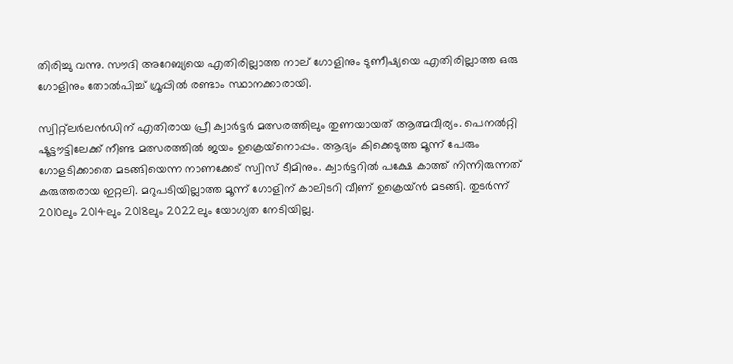തിരിച്ചു വന്നു. സൗദി അറേബ്യയെ എതിരില്ലാത്ത നാല് ഗോളിനും ടുണീഷ്യയെ എതിരില്ലാത്ത ഒരു ഗോളിനും തോല്‍പിച്ച് ഗ്രൂപ്പില്‍ രണ്ടാം സ്ഥാനക്കാരായി.

സ്വിറ്റ്‌ലര്‍ലന്‍ഡിന് എതിരായ പ്രീ ക്വാര്‍ട്ടര്‍ മത്സരത്തിലും തുണയായത് ആത്മവീര്യം. പെനല്‍റ്റി ഷൂട്ടൗട്ടിലേക്ക് നീണ്ട മത്സരത്തില്‍ ജയം ഉക്രെയ്‌നൊപ്പം. ആദ്യം കിക്കെടുത്ത മൂന്ന് പേരും ഗോളടിക്കാതെ മടങ്ങിയെന്ന നാണക്കേട് സ്വിസ് ടീമിനും. ക്വാര്‍ട്ടറില്‍ പക്ഷേ കാത്ത് നിന്നിരുന്നത് കരുത്തരായ ഇറ്റലി. മറുപടിയില്ലാത്ത മൂന്ന് ഗോളിന് കാലിടറി വീണ് ഉക്രെയ്ന്‍ മടങ്ങി. തുടര്‍ന്ന് 2010ലും 2014ലും 2018ലും 2022ലും യോഗ്യത നേടിയില്ല.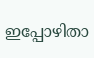ഇപ്പോഴിതാ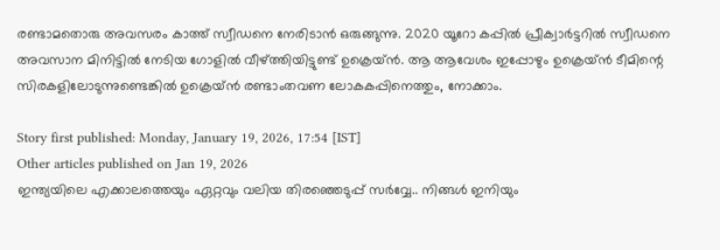രണ്ടാമതൊരു അവസരം കാത്ത് സ്വീഡനെ നേരിടാന്‍ ഒരുങ്ങുന്നു. 2020 യൂറോ കപ്പില്‍ പ്രീക്വാര്‍ട്ടറില്‍ സ്വീഡനെ അവസാന മിനിട്ടില്‍ നേടിയ ഗോളില്‍ വീഴ്ത്തിയിട്ടുണ്ട് ഉക്രെയ്ന്‍. ആ ആവേശം ഇപ്പോഴും ഉക്രെയ്ന്‍ ടീമിന്റെ സിരകളിലോടുന്നുണ്ടെങ്കില്‍ ഉക്രെയ്ന്‍ രണ്ടാംതവണ ലോകകപ്പിനെത്തും, നോക്കാം.

Story first published: Monday, January 19, 2026, 17:54 [IST]
Other articles published on Jan 19, 2026
ഇന്ത്യയിലെ എക്കാലത്തെയും ഏറ്റവും വലിയ തിരഞ്ഞെടുപ്പ് സർവ്വേ.. നിങ്ങൾ ഇനിയും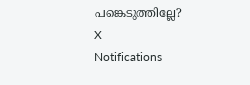പങ്കെടുത്തില്ലേ?
X
Notifications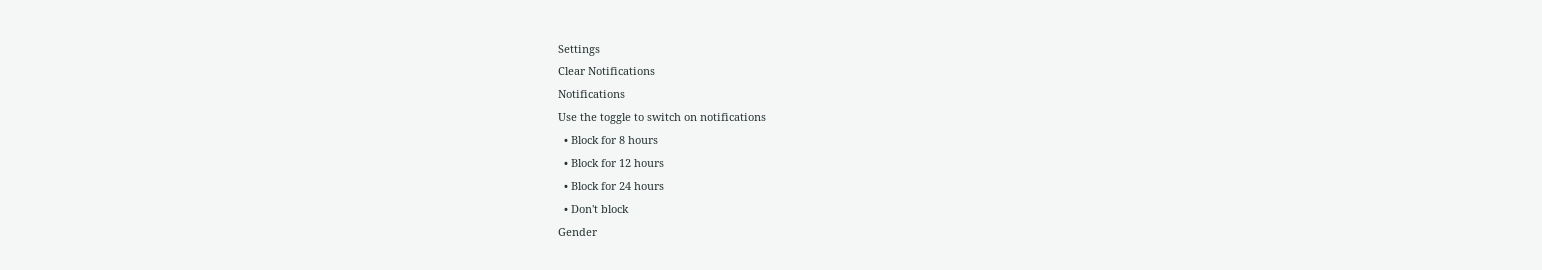Settings
Clear Notifications
Notifications
Use the toggle to switch on notifications
  • Block for 8 hours
  • Block for 12 hours
  • Block for 24 hours
  • Don't block
Gender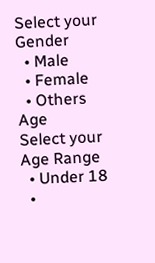Select your Gender
  • Male
  • Female
  • Others
Age
Select your Age Range
  • Under 18
  •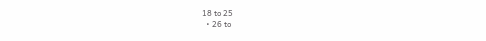18 to 25
  • 26 to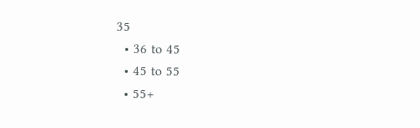35
  • 36 to 45
  • 45 to 55
  • 55+